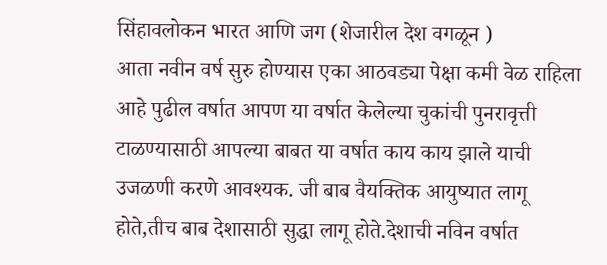सिंहावलोकन भारत आणि जग (शेजारील देश वगळून )
आता नवीन वर्ष सुरु होण्यास एका आठवड्या पेक्षा कमी वेळ राहिला आहे पुढील वर्षात आपण या वर्षात केलेल्या चुकांची पुनरावृत्ती टाळण्यासाठी आपल्या बाबत या वर्षात काय काय झाले याची उजळणी करणे आवश्यक. जी बाब वैयक्तिक आयुष्यात लागू होते,तीच बाब देशासाठी सुद्धा लागू होते.देशाची नविन वर्षात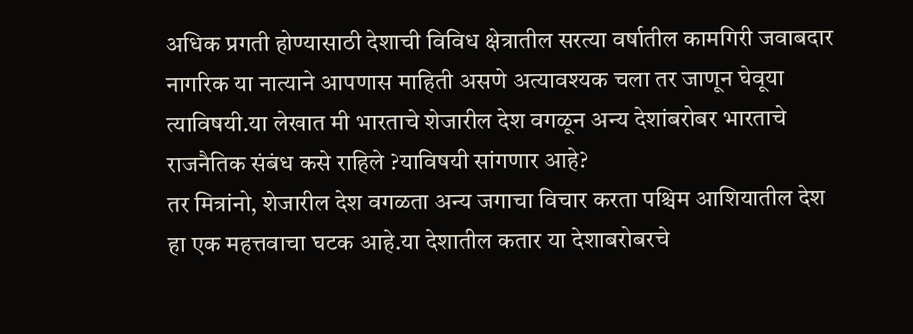अधिक प्रगती होण्यासाठी देशाची विविध क्षेत्रातील सरत्या वर्षातील कामगिरी जवाबदार नागरिक या नात्याने आपणास माहिती असणे अत्यावश्यक चला तर जाणून घेवूया त्याविषयी.या लेखात मी भारताचे शेजारील देश वगळून अन्य देशांबरोबर भारताचे राजनैतिक संबंध कसे राहिले ?याविषयी सांगणार आहे?
तर मित्रांनो, शेजारील देश वगळता अन्य जगाचा विचार करता पश्चिम आशियातील देश हा एक महत्तवाचा घटक आहे.या देशातील कतार या देशाबरोबरचे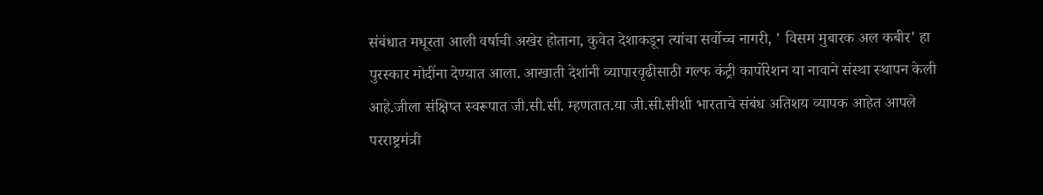संबंधात मधूरता आली वर्षाची अखेर होताना, कुवेत देशाकडून त्यांचा सर्वोच्च नागरी, ' विसम मुबारक अल कबीर' हा पुरस्कार मोदींना देण्यात आला. आखाती देशांनी व्यापारवृढीसाठी गल्फ कंट्री कार्पोरेशन या नावाने संस्था स्थापन केली आहे.जीला संक्षिप्त स्वरूपात जी.सी.सी. म्हणतात.या जी.सी.सीशी भारताचे संबंध अतिशय व्यापक आहेत आपले परराष्ट्रमंत्री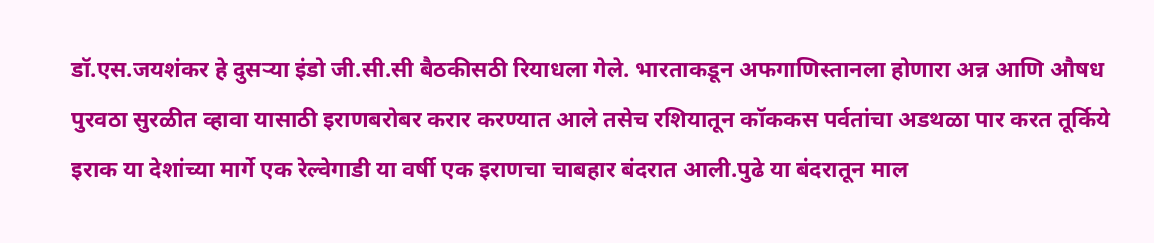डॉ.एस.जयशंकर हे दुसऱ्या इंडो जी.सी.सी बैठकीसठी रियाधला गेले. भारताकडून अफगाणिस्तानला होणारा अन्न आणि औषध पुरवठा सुरळीत व्हावा यासाठी इराणबरोबर करार करण्यात आले तसेच रशियातून कॉककस पर्वतांचा अडथळा पार करत तूर्किये इराक या देशांच्या मार्गे एक रेल्वेगाडी या वर्षी एक इराणचा चाबहार बंदरात आली.पुढे या बंदरातून माल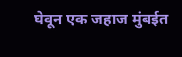घेवून एक जहाज मुंबईत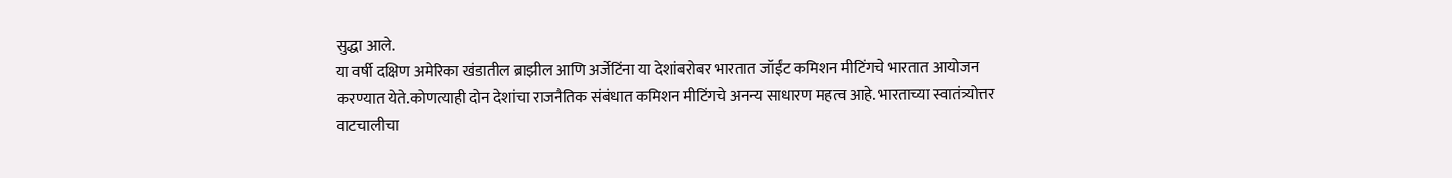सुद्धा आले.
या वर्षी दक्षिण अमेरिका खंडातील ब्राझील आणि अर्जेटिंना या देशांबरोबर भारतात जॉईंट कमिशन मीटिंगचे भारतात आयोजन करण्यात येते.कोणत्याही दोन देशांचा राजनैतिक संबंधात कमिशन मीटिंगचे अनन्य साधारण महत्व आहे. भारताच्या स्वातंत्र्योत्तर वाटचालीचा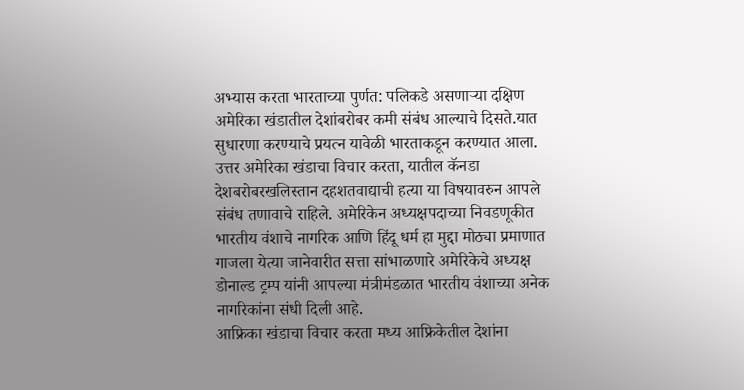अभ्यास करता भारताच्या पुर्णत: पलिकडे असणाऱ्या दक्षिण अमेरिका खंडातील देशांबरोबर कमी संबंध आल्याचे दिसते.यात सुधारणा करण्याचे प्रयत्न यावेळी भारताकडून करण्यात आला.
उत्तर अमेरिका खंडाचा विचार करता, यातील कॅनडा देशबरोबरखलिस्तान दहशतवाद्याची हत्या या विषयावरुन आपले संबंध तणावाचे राहिले. अमेरिकेन अध्यक्षपदाच्या निवडणूकीत भारतीय वंशाचे नागरिक आणि हिंदू धर्म हा मुद्दा मोठ्या प्रमाणात गाजला येत्या जानेवारीत सत्ता सांभाळणारे अमेरिकेचे अध्यक्ष डोनाल्ड ट्रम्प यांनी आपल्या मंत्रीमंडळात भारतीय वंशाच्या अनेक नागरिकांना संधी दिली आहे.
आफ्रिका खंडाचा विचार करता मध्य आफ्रिकेतील देशांना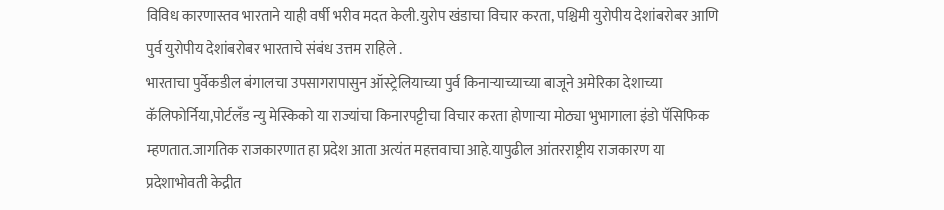विविध कारणास्तव भारताने याही वर्षी भरीव मदत केली.युरोप खंडाचा विचार करता, पश्चिमी युरोपीय देशांबरोबर आणि पुर्व युरोपीय देशांबरोबर भारताचे संबंध उत्तम राहिले .
भारताचा पुर्वेकडील बंगालचा उपसागरापासुन ऑस्ट्रेलियाच्या पुर्व किनाऱ्याच्याच्या बाजूने अमेरिका देशाच्या कॅलिफोर्निया,पोर्टलँड न्यु मेस्किको या राज्यांचा किनारपट्टीचा विचार करता होणाऱ्या मोठ्या भुभागाला इंडो पॅसिफिक म्हणतात.जागतिक राजकारणात हा प्रदेश आता अत्यंत महत्तवाचा आहे.यापुढील आंतरराष्ट्रीय राजकारण या प्रदेशाभोवती केद्रीत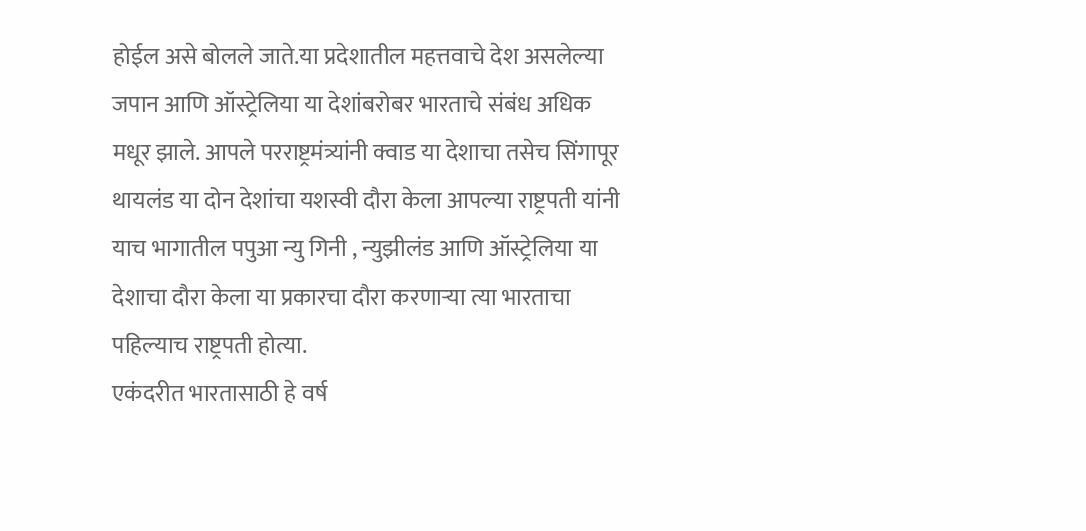होईल असे बोलले जाते.या प्रदेशातील महत्तवाचे देश असलेल्या जपान आणि ऑस्ट्रेलिया या देशांबरोबर भारताचे संबंध अधिक मधूर झाले. आपले परराष्ट्रमंत्र्यांनी क्वाड या देशाचा तसेच सिंगापूर थायलंड या दोन देशांचा यशस्वी दौरा केला आपल्या राष्ट्रपती यांनी याच भागातील पपुआ न्यु गिनी , न्युझीलंड आणि ऑस्ट्रेलिया या देशाचा दौरा केला या प्रकारचा दौरा करणाऱ्या त्या भारताचा पहिल्याच राष्ट्रपती होत्या.
एकंदरीत भारतासाठी हे वर्ष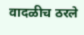वादळीच ठरले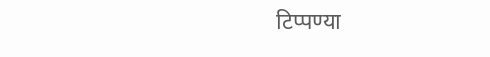टिप्पण्या